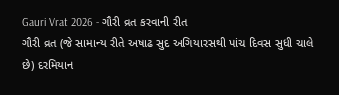Gauri Vrat 2026 - ગૌરી વ્રત કરવાની રીત
ગૌરી વ્રત (જે સામાન્ય રીતે અષાઢ સુદ અગિયારસથી પાંચ દિવસ સુધી ચાલે છે) દરમિયાન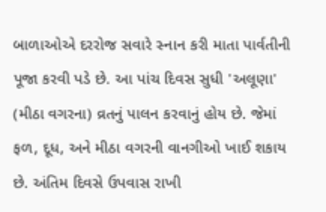બાળાઓએ દરરોજ સવારે સ્નાન કરી માતા પાર્વતીની પૂજા કરવી પડે છે. આ પાંચ દિવસ સુધી 'અલૂણા' (મીઠા વગરના) વ્રતનું પાલન કરવાનું હોય છે. જેમાં ફળ, દૂધ, અને મીઠા વગરની વાનગીઓ ખાઈ શકાય છે. અંતિમ દિવસે ઉપવાસ રાખી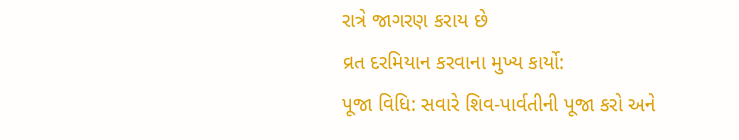રાત્રે જાગરણ કરાય છે
વ્રત દરમિયાન કરવાના મુખ્ય કાર્યો:
પૂજા વિધિ: સવારે શિવ-પાર્વતીની પૂજા કરો અને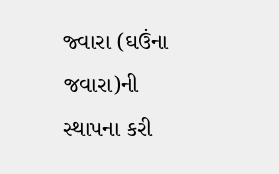જ્વારા (ઘઉંના જવારા)ની સ્થાપના કરી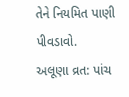તેને નિયમિત પાણી પીવડાવો.
અલૂણા વ્રત: પાંચ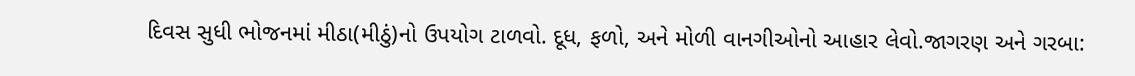દિવસ સુધી ભોજનમાં મીઠા(મીઠું)નો ઉપયોગ ટાળવો. દૂધ, ફળો, અને મોળી વાનગીઓનો આહાર લેવો.જાગરણ અને ગરબા: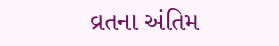વ્રતના અંતિમ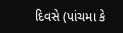દિવસે (પાંચમા કે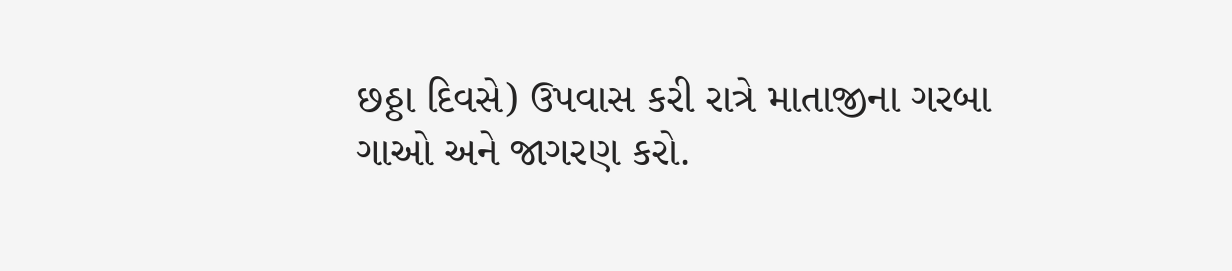છઠ્ઠા દિવસે) ઉપવાસ કરી રાત્રે માતાજીના ગરબા ગાઓ અને જાગરણ કરો.